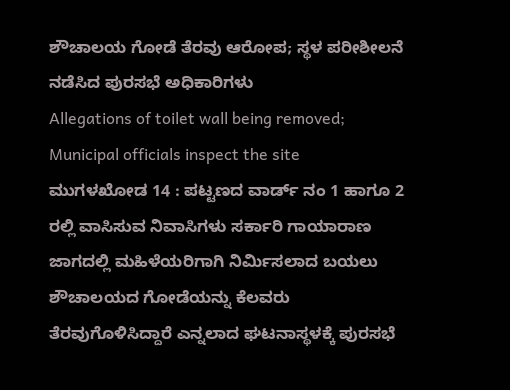ಶೌಚಾಲಯ ಗೋಡೆ ತೆರವು ಆರೋಪ; ಸ್ಥಳ ಪರೀಶೀಲನೆ ನಡೆಸಿದ ಪುರಸಭೆ ಅಧಿಕಾರಿಗಳು
Allegations of toilet wall being removed; Municipal officials inspect the site
ಮುಗಳಖೋಡ 14 : ಪಟ್ಟಣದ ವಾರ್ಡ್ ನಂ 1 ಹಾಗೂ 2 ರಲ್ಲಿ ವಾಸಿಸುವ ನಿವಾಸಿಗಳು ಸರ್ಕಾರಿ ಗಾಯಾರಾಣ ಜಾಗದಲ್ಲಿ ಮಹಿಳೆಯರಿಗಾಗಿ ನಿರ್ಮಿಸಲಾದ ಬಯಲು ಶೌಚಾಲಯದ ಗೋಡೆಯನ್ನು ಕೆಲವರು ತೆರವುಗೊಳಿಸಿದ್ದಾರೆ ಎನ್ನಲಾದ ಘಟನಾಸ್ಥಳಕ್ಕೆ ಪುರಸಭೆ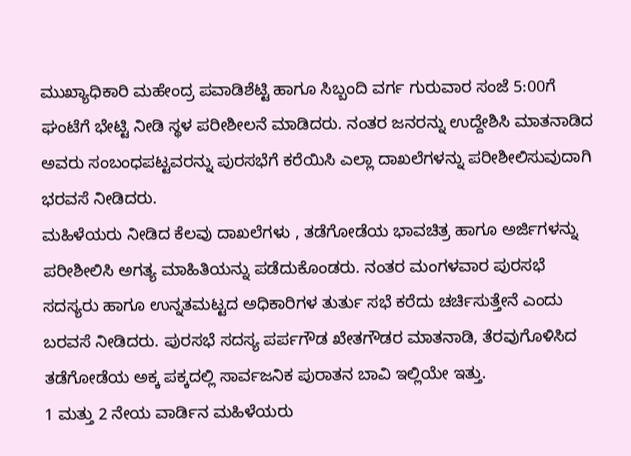ಮುಖ್ಯಾಧಿಕಾರಿ ಮಹೇಂದ್ರ ಪವಾಡಿಶೆಟ್ಟಿ ಹಾಗೂ ಸಿಬ್ಬಂದಿ ವರ್ಗ ಗುರುವಾರ ಸಂಜೆ 5:00ಗೆ ಘಂಟೆಗೆ ಭೇಟ್ಟಿ ನೀಡಿ ಸ್ಥಳ ಪರೀಶೀಲನೆ ಮಾಡಿದರು. ನಂತರ ಜನರನ್ನು ಉದ್ದೇಶಿಸಿ ಮಾತನಾಡಿದ ಅವರು ಸಂಬಂಧಪಟ್ಟವರನ್ನು ಪುರಸಭೆಗೆ ಕರೆಯಿಸಿ ಎಲ್ಲಾ ದಾಖಲೆಗಳನ್ನು ಪರೀಶೀಲಿಸುವುದಾಗಿ ಭರವಸೆ ನೀಡಿದರು.
ಮಹಿಳೆಯರು ನೀಡಿದ ಕೆಲವು ದಾಖಲೆಗಳು , ತಡೆಗೋಡೆಯ ಭಾವಚಿತ್ರ ಹಾಗೂ ಅರ್ಜಿಗಳನ್ನು ಪರೀಶೀಲಿಸಿ ಅಗತ್ಯ ಮಾಹಿತಿಯನ್ನು ಪಡೆದುಕೊಂಡರು. ನಂತರ ಮಂಗಳವಾರ ಪುರಸಭೆ ಸದಸ್ಯರು ಹಾಗೂ ಉನ್ನತಮಟ್ಟದ ಅಧಿಕಾರಿಗಳ ತುರ್ತು ಸಭೆ ಕರೆದು ಚರ್ಚಿಸುತ್ತೇನೆ ಎಂದು ಬರವಸೆ ನೀಡಿದರು. ಪುರಸಭೆ ಸದಸ್ಯ ಪರ್ಪಗೌಡ ಖೇತಗೌಡರ ಮಾತನಾಡಿ, ತೆರವುಗೊಳಿಸಿದ ತಡೆಗೋಡೆಯ ಅಕ್ಕ ಪಕ್ಕದಲ್ಲಿ ಸಾರ್ವಜನಿಕ ಪುರಾತನ ಬಾವಿ ಇಲ್ಲಿಯೇ ಇತ್ತು.
1 ಮತ್ತು 2 ನೇಯ ವಾರ್ಡಿನ ಮಹಿಳೆಯರು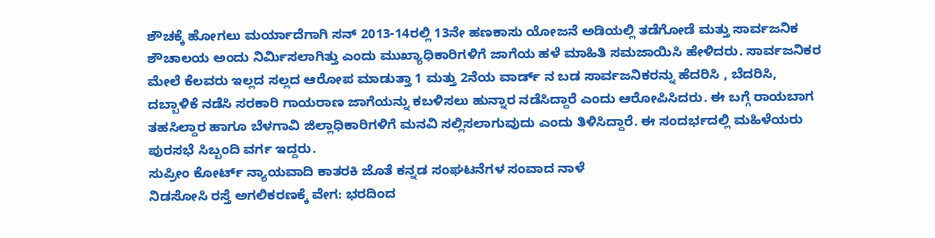ಶೌಚಕ್ಕೆ ಹೋಗಲು ಮರ್ಯಾದೆಗಾಗಿ ಸನ್ 2013-14ರಲ್ಲಿ 13ನೇ ಹಣಕಾಸು ಯೋಜನೆ ಅಡಿಯಲ್ಲಿ ತಡೆಗೋಡೆ ಮತ್ತು ಸಾರ್ವಜನಿಕ ಶೌಚಾಲಯ ಅಂದು ನಿರ್ಮಿಸಲಾಗಿತ್ತು ಎಂದು ಮುಖ್ಯಾಧಿಕಾರಿಗಳಿಗೆ ಜಾಗೆಯ ಹಳೆ ಮಾಹಿತಿ ಸಮಜಾಯಿಸಿ ಹೇಳಿದರು. ಸಾರ್ವಜನಿಕರ ಮೇಲೆ ಕೆಲವರು ಇಲ್ಲದ ಸಲ್ಲದ ಆರೋಪ ಮಾಡುತ್ತಾ 1 ಮತ್ತು 2ನೆಯ ವಾರ್ಡ್ ನ ಬಡ ಸಾರ್ವಜನಿಕರನ್ನು ಹೆದರಿಸಿ , ಬೆದರಿಸಿ, ದಬ್ಬಾಳಿಕೆ ನಡೆಸಿ ಸರಕಾರಿ ಗಾಯರಾಣ ಜಾಗೆಯನ್ನು ಕಬಳಿಸಲು ಹುನ್ನಾರ ನಡೆಸಿದ್ದಾರೆ ಎಂದು ಆರೋಪಿಸಿದರು. ಈ ಬಗ್ಗೆ ರಾಯಬಾಗ ತಹಸಿಲ್ದಾರ ಹಾಗೂ ಬೆಳಗಾವಿ ಜಿಲ್ಲಾಧಿಕಾರಿಗಳಿಗೆ ಮನವಿ ಸಲ್ಲಿಸಲಾಗುವುದು ಎಂದು ತಿಳಿಸಿದ್ದಾರೆ. ಈ ಸಂದರ್ಭದಲ್ಲಿ ಮಹಿಳೆಯರು ಪುರಸಭೆ ಸಿಬ್ಬಂದಿ ವರ್ಗ ಇದ್ದರು.
ಸುಪ್ರೀಂ ಕೋರ್ಟ್ ನ್ಯಾಯವಾದಿ ಕಾತರಕಿ ಜೊತೆ ಕನ್ನಡ ಸಂಘಟನೆಗಳ ಸಂವಾದ ನಾಳೆ
ನಿಡಸೋಸಿ ರಸ್ತೆ ಅಗಲಿಕರಣಕ್ಕೆ ವೇಗ: ಭರದಿಂದ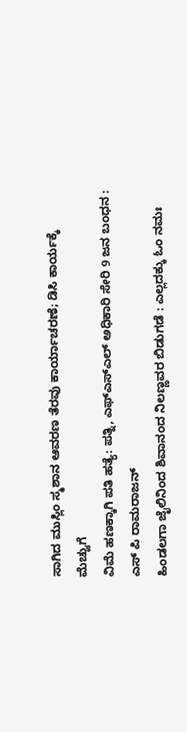ಸಾಗಿದ ಮುಸ್ಲಿಂ ಸ್ಮಶಾನ ಆವರಣ ತೆರವು ಕಾರ್ಯಾಚರಣೆ; ಡಿಸಿ ಕಾರ್ಯಕ್ಕೆ ಮೆಚ್ವುಗೆ
ವಿಮೆ ಹಣಕ್ಕಾಗಿ ಪತಿ ಹತ್ಯೆ: ಪತ್ನಿ, ಎಫ್ಎಸ್ಎಲ್ ಅಧಿಕಾರಿ ಸೇರಿ 9 ಜನ ಬಂಧನ : ಎಸ್ ಪಿ ರಾಮರಾಜನ್
ಹಿಂಡಲಗಾ ಜೈಲಿನಿಂದ ಶಿವಾನಂದ ನಿಲಣ್ಣವರ ಬಿಡುಗಡೆ : ಎಲ್ಲದಕ್ಕು ಓಂ ನಮಃ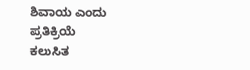ಶಿವಾಯ ಎಂದು ಪ್ರತಿಕ್ರಿಯೆ
ಕಲುಸಿತ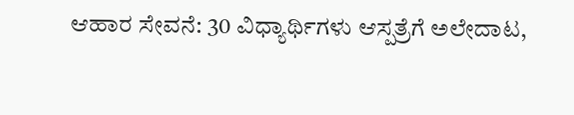ಆಹಾರ ಸೇವನೆ: 30 ವಿಧ್ಯಾರ್ಥಿಗಳು ಆಸ್ಪತ್ರೆಗೆ ಅಲೇದಾಟ,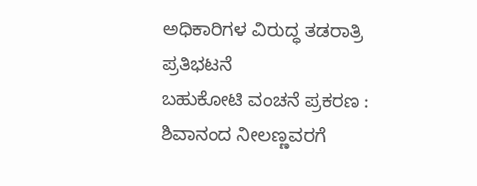ಅಧಿಕಾರಿಗಳ ವಿರುದ್ಧ ತಡರಾತ್ರಿ ಪ್ರತಿಭಟನೆ
ಬಹುಕೋಟಿ ವಂಚನೆ ಪ್ರಕರಣ : ಶಿವಾನಂದ ನೀಲಣ್ಣವರಗೆ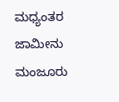ಮಧ್ಯಂತರ ಜಾಮೀನು ಮಂಜೂರು